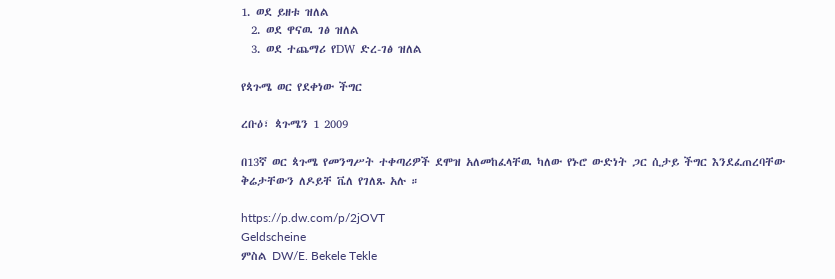1. ወደ ይዘቱ ዝለል
  2. ወደ ዋናዉ ገፅ ዝለል
  3. ወደ ተጨማሪ የDW ድረ-ገፅ ዝለል

የጳጉሜ ወር የደቀነው ችግር

ረቡዕ፣ ጳጉሜን 1 2009

በ13ኛ ወር ጳጉሜ የመንግሥት ተቀጣሪዎች ደሞዝ አለመከፈላቸዉ ካለው የኑሮ ውድነት ጋር ሲታይ ችግር እንደፈጠረባቸው ቅሬታቸውን ለዶይቸ ቬለ የገለጹ አሉ ።

https://p.dw.com/p/2jOVT
Geldscheine
ምስል DW/E. Bekele Tekle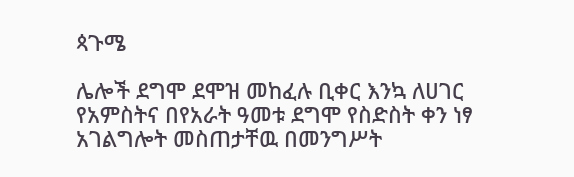ጳጉሜ

ሌሎች ደግሞ ደሞዝ መከፈሉ ቢቀር እንኳ ለሀገር የአምስትና በየአራት ዓመቱ ደግሞ የስድስት ቀን ነፃ አገልግሎት መስጠታቸዉ በመንግሥት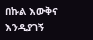በኩል እውቅና እንዲያገኝ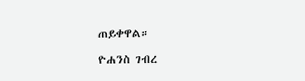ጠይቀዋል።

ዮሐንስ ገብረ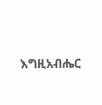እግዚአብሔር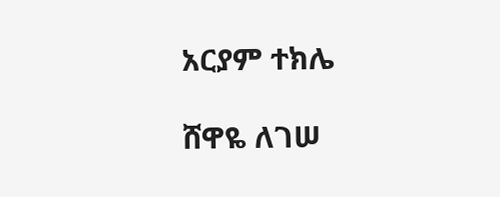አርያም ተክሌ

ሸዋዬ ለገሠ